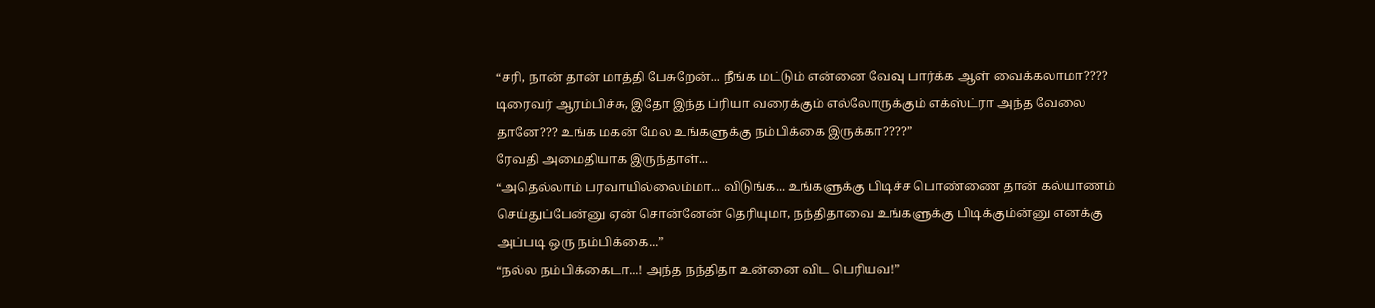“சரி, நான் தான் மாத்தி பேசுறேன்... நீங்க மட்டும் என்னை வேவு பார்க்க ஆள் வைக்கலாமா???? டிரைவர் ஆரம்பிச்சு, இதோ இந்த ப்ரியா வரைக்கும் எல்லோருக்கும் எக்ஸ்ட்ரா அந்த வேலை தானே??? உங்க மகன் மேல உங்களுக்கு நம்பிக்கை இருக்கா????”
ரேவதி அமைதியாக இருந்தாள்...
“அதெல்லாம் பரவாயில்லைம்மா... விடுங்க... உங்களுக்கு பிடிச்ச பொண்ணை தான் கல்யாணம் செய்துப்பேன்னு ஏன் சொன்னேன் தெரியுமா, நந்திதாவை உங்களுக்கு பிடிக்கும்ன்னு எனக்கு அப்படி ஒரு நம்பிக்கை...”
“நல்ல நம்பிக்கைடா...! அந்த நந்திதா உன்னை விட பெரியவ!”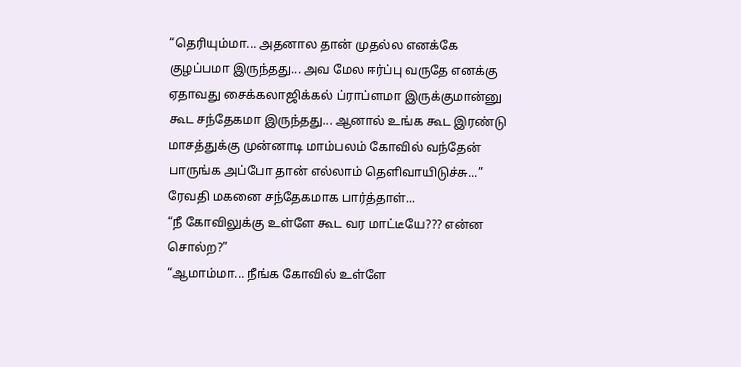“தெரியும்மா... அதனால தான் முதல்ல எனக்கே குழப்பமா இருந்தது... அவ மேல ஈர்ப்பு வருதே எனக்கு ஏதாவது சைக்கலாஜிக்கல் ப்ராப்ளமா இருக்குமான்னு கூட சந்தேகமா இருந்தது... ஆனால் உங்க கூட இரண்டு மாசத்துக்கு முன்னாடி மாம்பலம் கோவில் வந்தேன் பாருங்க அப்போ தான் எல்லாம் தெளிவாயிடுச்சு...”
ரேவதி மகனை சந்தேகமாக பார்த்தாள்...
“நீ கோவிலுக்கு உள்ளே கூட வர மாட்டீயே??? என்ன சொல்ற?”
“ஆமாம்மா... நீங்க கோவில் உள்ளே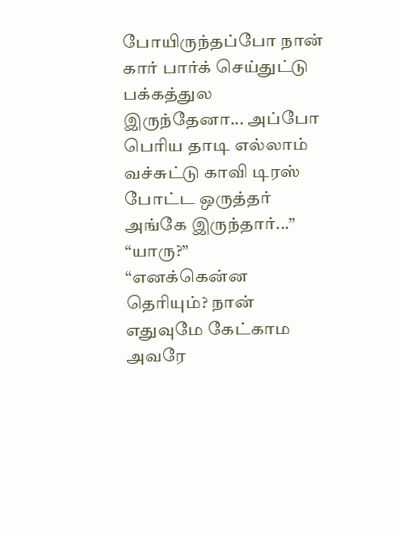போயிருந்தப்போ நான் கார் பார்க் செய்துட்டு பக்கத்துல இருந்தேனா... அப்போ பெரிய தாடி எல்லாம் வச்சுட்டு காவி டிரஸ் போட்ட ஒருத்தர் அங்கே இருந்தார்...”
“யாரு?”
“எனக்கென்ன தெரியும்? நான் எதுவுமே கேட்காம அவரே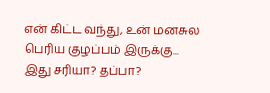என் கிட்ட வந்து, உன் மனசுல பெரிய குழப்பம் இருக்கு... இது சரியா? தப்பா?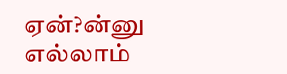ஏன்?ன்னு எல்லாம்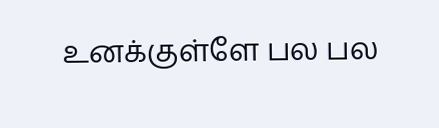உனக்குள்ளே பல பல